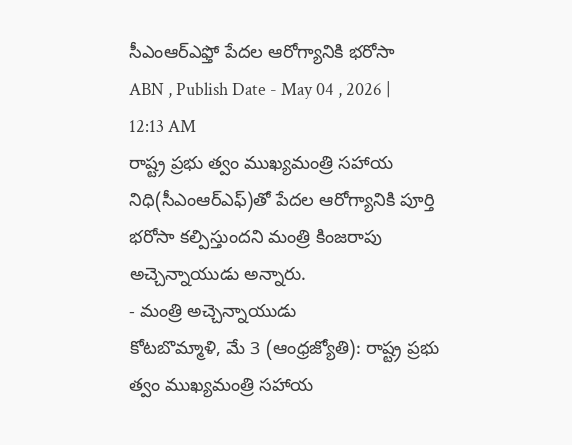సీఎంఆర్ఎఫ్తో పేదల ఆరోగ్యానికి భరోసా
ABN , Publish Date - May 04 , 2026 | 12:13 AM
రాష్ట్ర ప్రభు త్వం ముఖ్యమంత్రి సహాయ నిధి(సీఎంఆర్ఎఫ్)తో పేదల ఆరోగ్యానికి పూర్తి భరోసా కల్పిస్తుందని మంత్రి కింజరాపు అచ్చెన్నాయుడు అన్నారు.
- మంత్రి అచ్చెన్నాయుడు
కోటబొమ్మాళి, మే 3 (ఆంధ్రజ్యోతి): రాష్ట్ర ప్రభు త్వం ముఖ్యమంత్రి సహాయ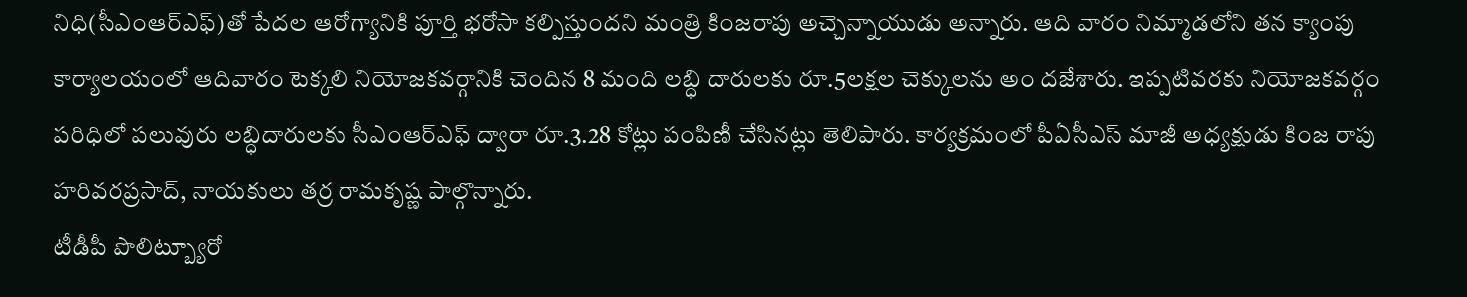నిధి(సీఎంఆర్ఎఫ్)తో పేదల ఆరోగ్యానికి పూర్తి భరోసా కల్పిస్తుందని మంత్రి కింజరాపు అచ్చెన్నాయుడు అన్నారు. ఆది వారం నిమ్మాడలోని తన క్యాంపు కార్యాలయంలో ఆదివారం టెక్కలి నియోజకవర్గానికి చెందిన 8 మంది లబ్ధి దారులకు రూ.5లక్షల చెక్కులను అం దజేశారు. ఇప్పటివరకు నియోజకవర్గం పరిధిలో పలువురు లబ్ధిదారులకు సీఎంఆర్ఎఫ్ ద్వారా రూ.3.28 కోట్లు పంపిణీ చేసినట్లు తెలిపారు. కార్యక్రమంలో పీఏసీఎస్ మాజీ అధ్యక్షుడు కింజ రాపు హరివరప్రసాద్, నాయకులు తర్ర రామకృష్ణ పాల్గొన్నారు.
టీడీపీ పొలిట్బ్యూరో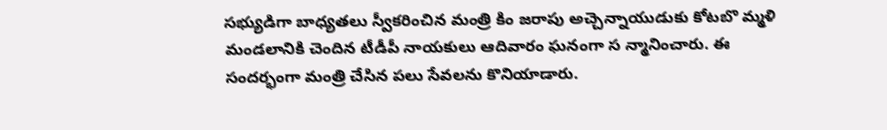సభ్యుడిగా బాధ్యతలు స్వీకరించిన మంత్రి కిం జరాపు అచ్చెన్నాయుడుకు కోటబొ మ్మళి మండలానికి చెందిన టీడీపీ నాయకులు ఆదివారం ఘనంగా స న్మానించారు. ఈ సందర్భంగా మంత్రి చేసిన పలు సేవలను కొనియాడారు.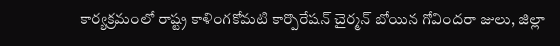కార్యక్రమంలో రాష్ట్ర కాళింగకోమటి కార్పొరేషన్ చైర్మన్ బోయిన గోవిందరా జులు, జిల్లా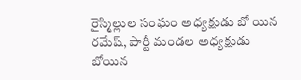రైస్మిల్లుల సంఘం అధ్యక్షుడు బో యిన రమేష్, పార్టీ మండల అధ్యక్షుడు బోయిన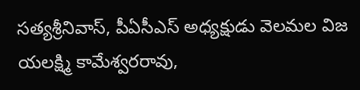సత్యశ్రీనివాస్, పీఏసీఎస్ అధ్యక్షుడు వెలమల విజ యలక్ష్మి కామేశ్వరరావు,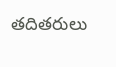తదితరులు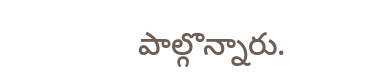పాల్గొన్నారు.